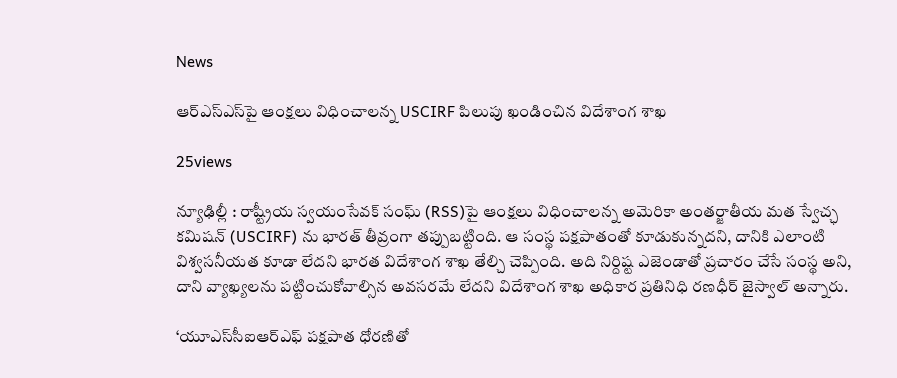News

ఆర్ఎస్ఎస్‌పై ఆంక్షలు విధించాలన్న USCIRF పిలుపు ఖండించిన విదేశాంగ శాఖ

25views

న్యూఢిల్లీ : రాష్ట్రీయ స్వయంసేవక్ సంఘ్ (RSS)పై ఆంక్షలు విధించాలన్న అమెరికా అంతర్జాతీయ మత స్వేచ్ఛ కమిషన్ (USCIRF) ను భారత్ తీవ్రంగా తప్పుబట్టింది. ఆ సంస్థ పక్షపాతంతో కూడుకున్నదని, దానికి ఎలాంటి విశ్వసనీయత కూడా లేదని భారత విదేశాంగ శాఖ తేల్చి చెప్పింది. అది నిర్దిష్ట ఎజెండాతో ప్రచారం చేసే సంస్థ అని, దాని వ్యాఖ్యలను పట్టించుకోవాల్సిన అవసరమే లేదని విదేశాంగ శాఖ అధికార ప్రతినిధి రణధీర్ జైస్వాల్ అన్నారు.

‘యూఎస్‌సీఐఆర్ఎఫ్ పక్షపాత ధోరణితో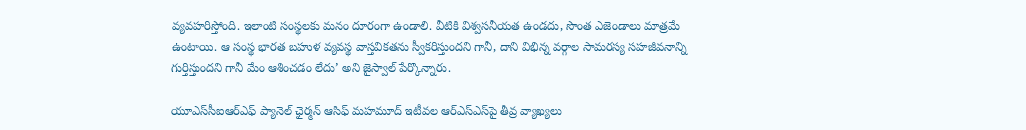వ్యవహరిస్తోంది. ఇలాంటి సంస్థలకు మనం దూరంగా ఉండాలి. వీటికి విశ్వసనీయత ఉండదు, సొంత ఎజెండాలు మాత్రమే ఉంటాయి. ఆ సంస్థ భారత బహుళ వ్యవస్థ వాస్తవికతను స్వీకరిస్తుందని గానీ, దాని విభిన్న వర్గాల సామరస్య సహజీవనాన్ని గుర్తిస్తుందని గానీ మేం ఆశించడం లేదు’ అని జైస్వాల్ పేర్కొన్నారు.

యూఎస్‌సీఐఆర్ఎఫ్ ప్యానెల్ ఛైర్మన్ ఆసిఫ్ మహమూద్ ఇటీవల ఆర్ఎస్ఎస్‌పై తీవ్ర వ్యాఖ్యలు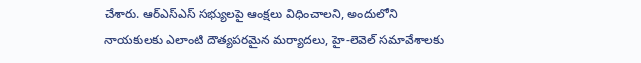చేశారు. ఆర్ఎస్ఎస్ సభ్యులపై ఆంక్షలు విధించాలని, అందులోని నాయకులకు ఎలాంటి దౌత్యపరమైన మర్యాదలు, హై-లెవెల్ సమావేశాలకు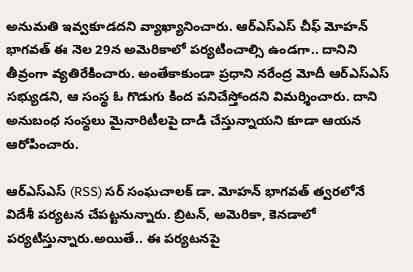అనుమతి ఇవ్వకూడదని వ్యాఖ్యానించారు. ఆర్ఎస్ఎస్ చీఫ్ మోహన్ భాగవత్ ఈ నెల 29న అమెరికాలో పర్యటించాల్సి ఉండగా.. దానిని తీవ్రంగా వ్యతిరేకించారు. అంతేకాకుండా ప్రధాని నరేంద్ర మోదీ ఆర్‌ఎస్‌ఎస్‌ సభ్యుడని, ఆ సంస్థ ఓ గొడుగు కింద పనిచేస్తోందని విమర్శించారు. దాని అనుబంధ సంస్థలు మైనారిటీలపై దాడి చేస్తున్నాయని కూడా ఆయన ఆరోపించారు.

ఆర్ఎస్ఎస్ (RSS) సర్ సంఘచాలక్ డా. మోహన్ భాగవత్ త్వరలోనే విదేశీ పర్యటన చేపట్టనున్నారు. బ్రిటన్, అమెరికా, కెనడాలో పర్యటిస్తున్నారు.అయితే.. ఈ పర్యటనపై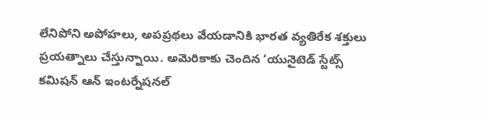లేనిపోని అపోహలు, అపప్రథలు వేయడానికి భారత వ్యతిరేక శక్తులు ప్రయత్నాలు చేస్తున్నాయి. అమెరికాకు చెందిన ‘యునైటెడ్ స్టేట్స్ కమిషన్ ఆన్ ఇంటర్నేషనల్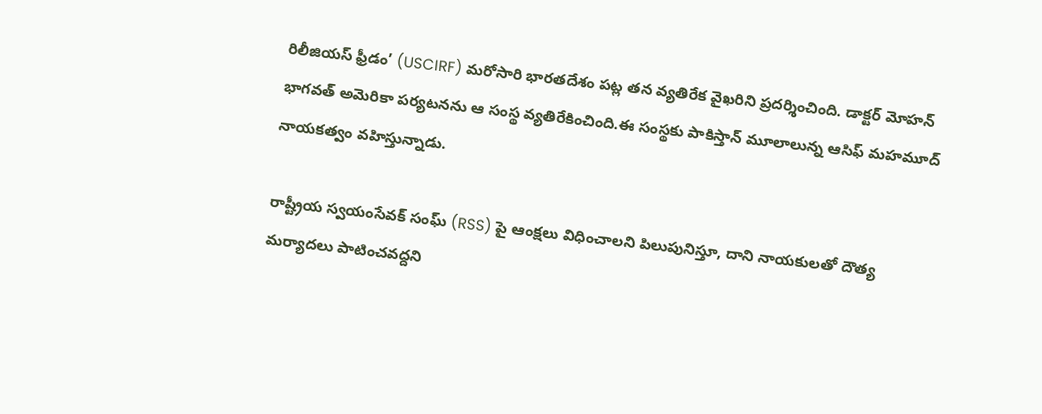రిలీజియస్ ఫ్రీడం’ (USCIRF) మరోసారి భారతదేశం పట్ల తన వ్యతిరేక వైఖరిని ప్రదర్శించింది. డాక్టర్ మోహన్ భాగవత్ అమెరికా పర్యటనను ఆ సంస్థ వ్యతిరేకించింది.ఈ సంస్థకు పాకిస్తాన్ మూలాలున్న ఆసిఫ్ మహమూద్ నాయకత్వం వహిస్తున్నాడు.

రాష్ట్రీయ స్వయంసేవక్ సంఘ్ (RSS) పై ఆంక్షలు విధించాలని పిలుపునిస్తూ, దాని నాయకులతో దౌత్య మర్యాదలు పాటించవద్దని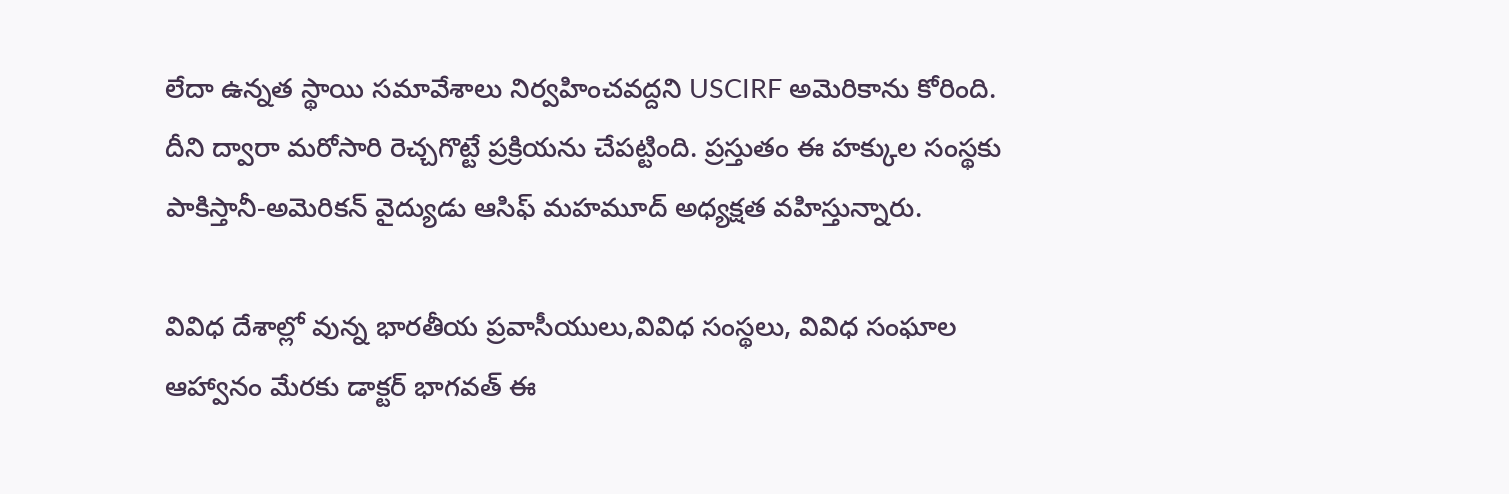లేదా ఉన్నత స్థాయి సమావేశాలు నిర్వహించవద్దని USCIRF అమెరికాను కోరింది. దీని ద్వారా మరోసారి రెచ్చగొట్టే ప్రక్రియను చేపట్టింది. ప్రస్తుతం ఈ హక్కుల సంస్థకు పాకిస్తానీ-అమెరికన్ వైద్యుడు ఆసిఫ్ మహమూద్ అధ్యక్షత వహిస్తున్నారు.

వివిధ దేశాల్లో వున్న భారతీయ ప్రవాసీయులు,వివిధ సంస్థలు, వివిధ సంఘాల ఆహ్వానం మేరకు డాక్టర్ భాగవత్ ఈ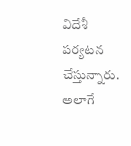విదేశీ పర్యటన చేస్తున్నారు. అలాగే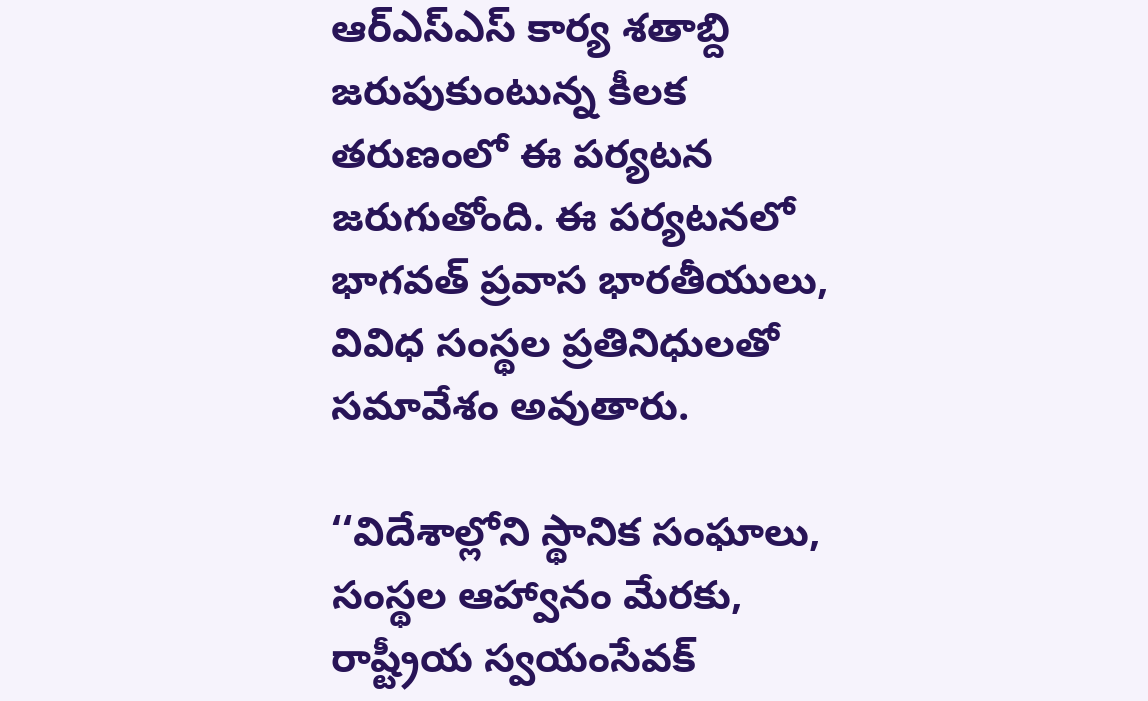ఆర్ఎస్ఎస్ కార్య శతాబ్ది జరుపుకుంటున్న కీలక తరుణంలో ఈ పర్యటన జరుగుతోంది. ఈ పర్యటనలో భాగవత్ ప్రవాస భారతీయులు, వివిధ సంస్థల ప్రతినిధులతో సమావేశం అవుతారు.

‘‘విదేశాల్లోని స్థానిక సంఘాలు, సంస్థల ఆహ్వానం మేరకు, రాష్ట్రీయ స్వయంసేవక్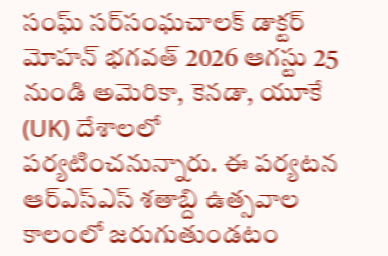సంఘ్ సర్‌సంఘచాలక్ డాక్టర్ మోహన్ భగవత్ 2026 ఆగస్టు 25 నుండి అమెరికా, కెనడా, యూకే (UK) దేశాలలో పర్యటించనున్నారు. ఈ పర్యటన ఆర్‌ఎస్‌ఎస్ శతాబ్ది ఉత్సవాల కాలంలో జరుగుతుండటం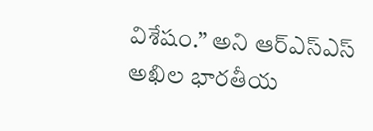విశేషం.” అని ఆర్ఎస్ఎస్ అఖిల భారతీయ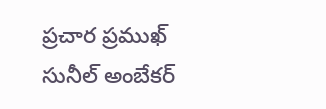ప్రచార ప్రముఖ్ సునీల్ అంబేకర్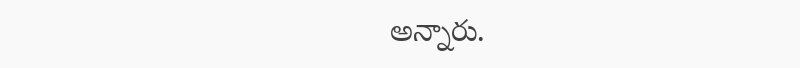అన్నారు.